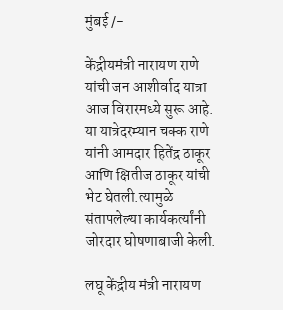मुंबई /-

केंद्रीयमंत्री नारायण राणे यांची जन आशीर्वाद यात्रा आज विरारमध्ये सुरू आहे. या यात्रेदरम्यान चक्क राणे यांनी आमदार हितेंद्र ठाकूर आणि क्षितीज ठाकूर यांची भेट घेतली.त्यामुळे संतापलेल्या कार्यकर्त्यांनी जोरदार घोषणाबाजी केली.

लघू केंद्रीय मंत्री नारायण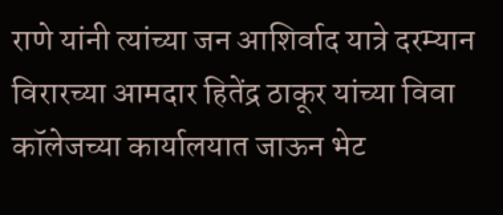राणे यांनी त्यांच्या जन आशिर्वाद यात्रे दरम्यान विरारच्या आमदार हितेंद्र ठाकूर यांच्या विवा कॉलेजच्या कार्यालयात जाऊन भेट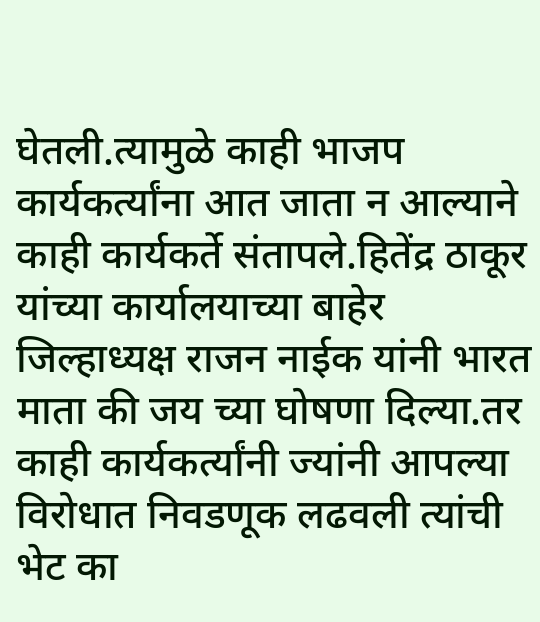घेतली.त्यामुळे काही भाजप कार्यकर्त्यांना आत जाता न आल्याने काही कार्यकर्ते संतापले.हितेंद्र ठाकूर यांच्या कार्यालयाच्या बाहेर जिल्हाध्यक्ष राजन नाईक यांनी भारत माता की जय च्या घोषणा दिल्या.तर काही कार्यकर्त्यांनी ज्यांनी आपल्या विरोधात निवडणूक लढवली त्यांची भेट का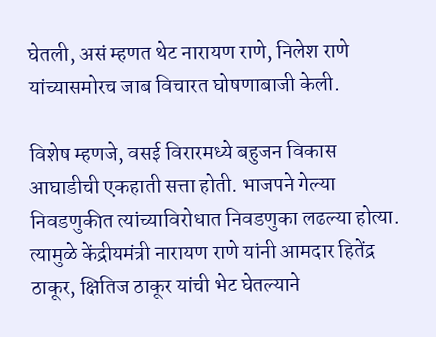घेतली, असं म्हणत थेट नारायण राणे, निलेश राणे यांच्यासमोरच जाब विचारत घोषणाबाजी केली.

विशेष म्हणजे, वसई विरारमध्ये बहुजन विकास आघाडीची एकहाती सत्ता होती. भाजपने गेल्या निवडणुकीत त्यांच्याविरोधात निवडणुका लढल्या होत्या. त्यामुळे केंद्रीयमंत्री नारायण राणे यांनी आमदार हितेंद्र ठाकूर, क्षितिज ठाकूर यांची भेट घेतल्याने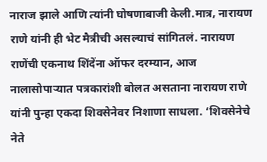नाराज झाले आणि त्यांनी घोषणाबाजी केली.मात्र, नारायण राणे यांनी ही भेट मैत्रीची असल्याचं सांगितलं. नारायण राणेंची एकनाथ शिंदेंना ऑफर दरम्यान, आज नालासोपाऱ्यात पत्रकारांशी बोलत असताना नारायण राणे यांनी पुन्हा एकदा शिवसेनेवर निशाणा साधला. ‘शिवसेनेचे नेते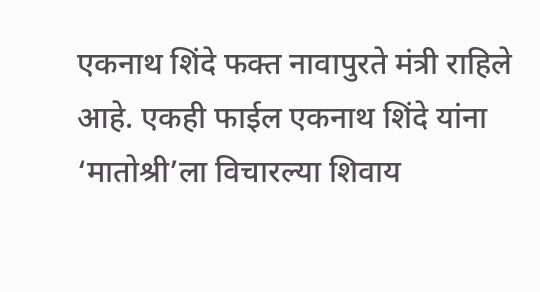एकनाथ शिंदे फक्त नावापुरते मंत्री राहिले आहे. एकही फाईल एकनाथ शिंदे यांना ‘मातोश्री’ला विचारल्या शिवाय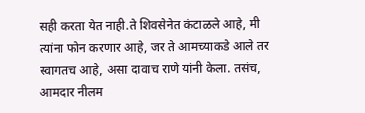सही करता येत नाही.ते शिवसेनेत कंटाळले आहे, मी त्यांना फोन करणार आहे, जर ते आमच्याकडे आले तर स्वागतच आहे, असा दावाच राणे यांनी केला. तसंच, आमदार नीलम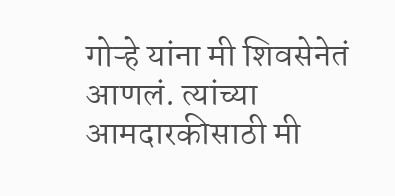गोऱ्हे यांना मी शिवसेनेतं आणलं. त्यांच्या आमदारकीसाठी मी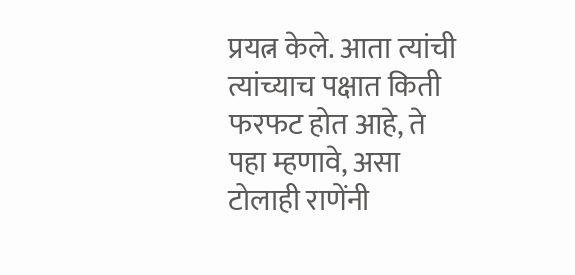प्रयत्न केले. आता त्यांची त्यांच्याच पक्षात किती फरफट होत आहे, ते पहा म्हणावे, असा टोलाही राणेंनी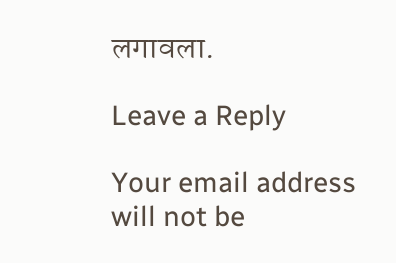लगावला.

Leave a Reply

Your email address will not be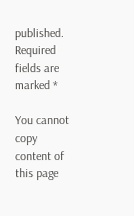published. Required fields are marked *

You cannot copy content of this page